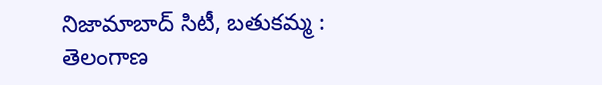నిజామాబాద్ సిటీ, బతుకమ్మ : తెలంగాణ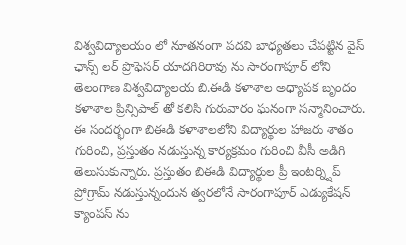విశ్వవిద్యాలయం లో నూతనంగా పదవి బాధ్యతలు చేపట్టిన వైస్ ఛాన్స్ లర్ ప్రొఫెసర్ యాదగిరిరావు ను సారంగాపూర్ లోని తెలంగాణ విశ్వవిద్యాలయ బి.ఈడి కళాశాల అధ్యాపక బృందం కళాశాల ప్రిన్సిపాల్ తో కలిసి గురువారం ఘనంగా సన్మానించారు. ఈ సందర్భంగా బిఈడి కళాశాలలోని విద్యార్థుల హాజరు శాతం గురించి, ప్రస్తుతం నడుస్తున్న కార్యక్రమం గురించి వీసీ అడిగి తెలుసుకున్నారు. ప్రస్తుతం బిఈడి విద్యార్థుల ప్రీ ఇంటర్న్షిప్ ప్రోగ్రామ్ నడుస్తున్నందున త్వరలోనే సారంగాపూర్ ఎడ్యుకేషన్ క్యాంపస్ ను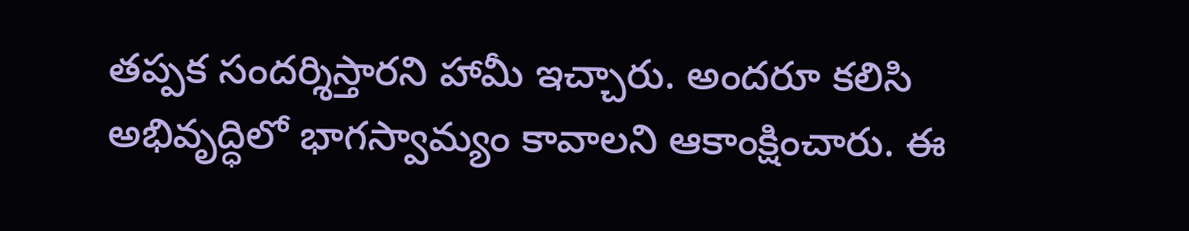తప్పక సందర్శిస్తారని హామీ ఇచ్చారు. అందరూ కలిసి అభివృద్ధిలో భాగస్వామ్యం కావాలని ఆకాంక్షించారు. ఈ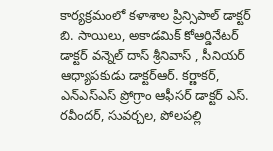కార్యక్రమంలో కళాశాల ప్రిన్సిపాల్ డాక్టర్ బి. సాయిలు, అకాడమిక్ కోఆర్డినేటర్ డాక్టర్ వన్నెల్ దాస్ శ్రీనివాస్ , సీనియర్ ఆధ్యాపకుడు డాక్టర్ఆర్. కర్ణాకర్, ఎన్ఎస్ఎస్ ప్రోగ్రాం ఆఫీసర్ డాక్టర్ ఎస్. రవీందర్, సువర్చల, పోలపల్లి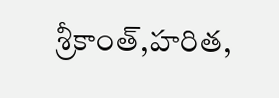శ్రీకాంత్,హరిత,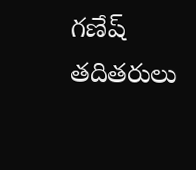గణేష్ తదితరులు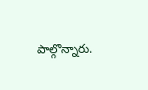పాల్గొన్నారు.